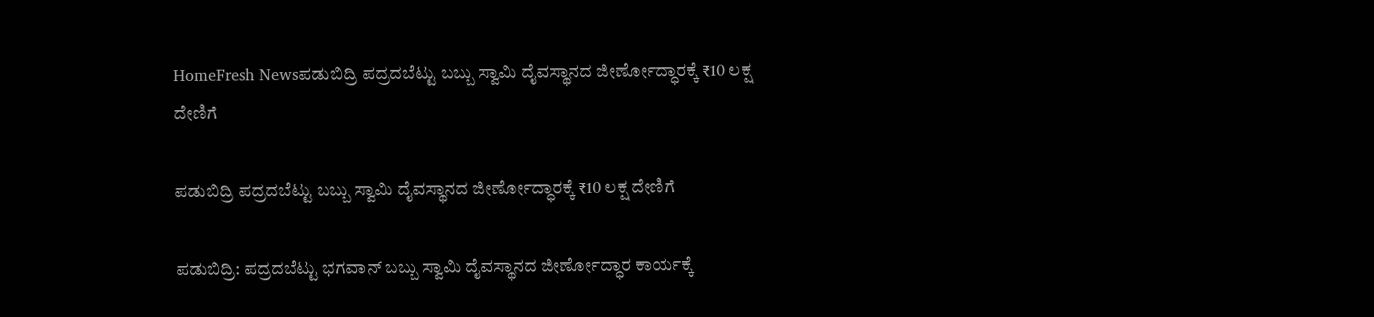HomeFresh Newsಪಡುಬಿದ್ರಿ ಪದ್ರದಬೆಟ್ಟು ಬಬ್ಬು ಸ್ವಾಮಿ ದೈವಸ್ಥಾನದ ಜೀರ್ಣೋದ್ಧಾರಕ್ಕೆ ₹10 ಲಕ್ಷ ದೇಣಿಗೆ

ಪಡುಬಿದ್ರಿ ಪದ್ರದಬೆಟ್ಟು ಬಬ್ಬು ಸ್ವಾಮಿ ದೈವಸ್ಥಾನದ ಜೀರ್ಣೋದ್ಧಾರಕ್ಕೆ ₹10 ಲಕ್ಷ ದೇಣಿಗೆ

ಪಡುಬಿದ್ರಿ: ಪದ್ರದಬೆಟ್ಟು ಭಗವಾನ್ ಬಬ್ಬು ಸ್ವಾಮಿ ದೈವಸ್ಥಾನದ ಜೀರ್ಣೋದ್ಧಾರ ಕಾರ್ಯಕ್ಕೆ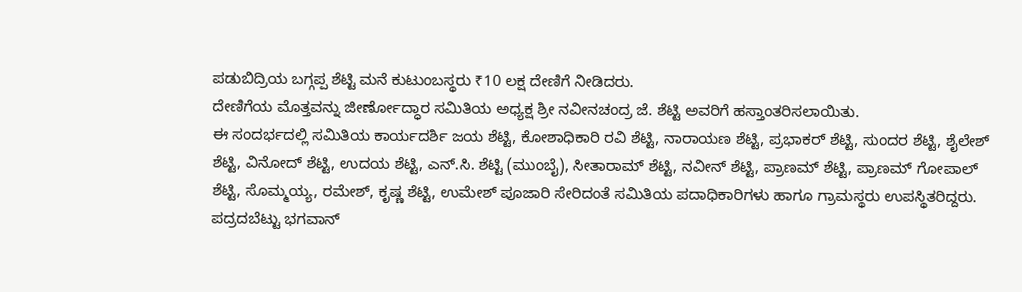ಪಡುಬಿದ್ರಿಯ ಬಗ್ಗಪ್ಪ ಶೆಟ್ಟಿ ಮನೆ ಕುಟುಂಬಸ್ಥರು ₹10 ಲಕ್ಷ ದೇಣಿಗೆ ನೀಡಿದರು.
ದೇಣಿಗೆಯ ಮೊತ್ತವನ್ನು ಜೀರ್ಣೋದ್ಧಾರ ಸಮಿತಿಯ ಅಧ್ಯಕ್ಷ ಶ್ರೀ ನವೀನಚಂದ್ರ ಜೆ. ಶೆಟ್ಟಿ ಅವರಿಗೆ ಹಸ್ತಾಂತರಿಸಲಾಯಿತು.
ಈ ಸಂದರ್ಭದಲ್ಲಿ ಸಮಿತಿಯ ಕಾರ್ಯದರ್ಶಿ ಜಯ ಶೆಟ್ಟಿ, ಕೋಶಾಧಿಕಾರಿ ರವಿ ಶೆಟ್ಟಿ, ನಾರಾಯಣ ಶೆಟ್ಟಿ, ಪ್ರಭಾಕರ್ ಶೆಟ್ಟಿ, ಸುಂದರ ಶೆಟ್ಟಿ, ಶೈಲೇಶ್ ಶೆಟ್ಟಿ, ವಿನೋದ್ ಶೆಟ್ಟಿ, ಉದಯ ಶೆಟ್ಟಿ, ಎನ್.ಸಿ. ಶೆಟ್ಟಿ (ಮುಂಬೈ), ಸೀತಾರಾಮ್ ಶೆಟ್ಟಿ, ನವೀನ್ ಶೆಟ್ಟಿ, ಪ್ರಾಣಮ್ ಶೆಟ್ಟಿ, ಪ್ರಾಣಮ್ ಗೋಪಾಲ್ ಶೆಟ್ಟಿ, ಸೊಮ್ಮಯ್ಯ, ರಮೇಶ್, ಕೃಷ್ಣ ಶೆಟ್ಟಿ, ಉಮೇಶ್ ಪೂಜಾರಿ ಸೇರಿದಂತೆ ಸಮಿತಿಯ ಪದಾಧಿಕಾರಿಗಳು ಹಾಗೂ ಗ್ರಾಮಸ್ಥರು ಉಪಸ್ಥಿತರಿದ್ದರು.
ಪದ್ರದಬೆಟ್ಟು ಭಗವಾನ್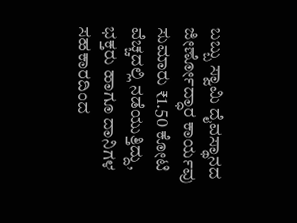ಬಬ್ಬು ಸ್ವಾಮಿ ದೈವಸ್ಥಾನದ ಜೀರ್ಣೋದ್ಧಾರ ಕಾರ್ಯವು ಸುಮಾರು ₹1.50 ಕೋಟಿ ವೆಚ್ಚದಲ್ಲಿ ನಡೆಯುತ್ತಿದ್ದು, ಭಕ್ತರು ಹಾಗೂ ದಾನಿಗಳ ಸಹಕಾರದಿಂದ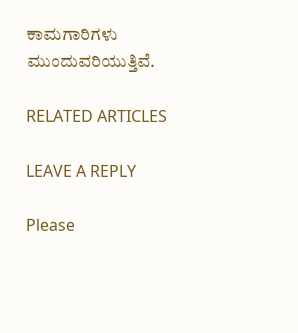ಕಾಮಗಾರಿಗಳು ಮುಂದುವರಿಯುತ್ತಿವೆ.

RELATED ARTICLES

LEAVE A REPLY

Please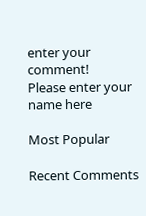enter your comment!
Please enter your name here

Most Popular

Recent Comments